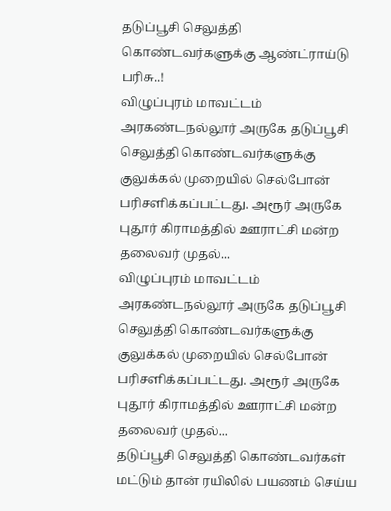தடுப்பூசி செலுத்தி கொண்டவர்களுக்கு ஆண்ட்ராய்டு பரிசு..!
விழுப்புரம் மாவட்டம் அரகண்டநல்லூர் அருகே தடுப்பூசி செலுத்தி கொண்டவர்களுக்கு குலுக்கல் முறையில் செல்போன் பரிசளிக்கப்பட்டது. அரூர் அருகே புதூர் கிராமத்தில் ஊராட்சி மன்ற தலைவர் முதல்...
விழுப்புரம் மாவட்டம் அரகண்டநல்லூர் அருகே தடுப்பூசி செலுத்தி கொண்டவர்களுக்கு குலுக்கல் முறையில் செல்போன் பரிசளிக்கப்பட்டது. அரூர் அருகே புதூர் கிராமத்தில் ஊராட்சி மன்ற தலைவர் முதல்...
தடுப்பூசி செலுத்தி கொண்டவர்கள் மட்டும் தான் ரயிலில் பயணம் செய்ய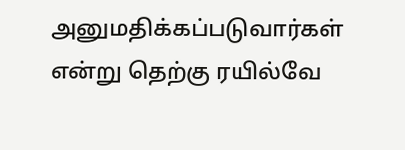அனுமதிக்கப்படுவார்கள் என்று தெற்கு ரயில்வே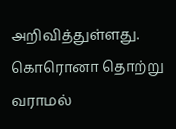அறிவித்துள்ளது. கொரொனா தொற்று வராமல்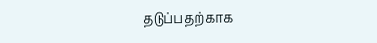தடுப்பதற்காக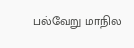பல்வேறு மாநில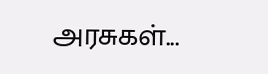அரசுகள்...